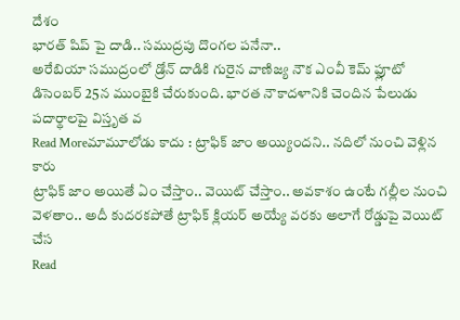దేశం
భారత్ షిప్ పై దాడి.. సముద్రపు దొంగల పనేనా..
అరేబియా సముద్రంలో డ్రోన్ దాడికి గురైన వాణిజ్య నౌక ఎంవీ కెమ్ ఫ్లూటో డిసెంబర్ 25న ముంబైకి చేరుకుంది. భారత నౌకాదళానికి చెందిన పేలుడు పదార్థాలపై విస్తృత వ
Read Moreమామూలోడు కాదు : ట్రాఫిక్ జాం అయ్యిందని.. నదిలో నుంచి వెళ్లిన కారు
ట్రాఫిక్ జాం అయితే ఏం చేస్తాం.. వెయిట్ చేస్తాం.. అవకాశం ఉంటే గల్లీల నుంచి వెళతాం.. అదీ కుదరకపోతే ట్రాఫిక్ క్లియర్ అయ్యే వరకు అలాగే రోడ్డుపై వెయిట్ చేస
Read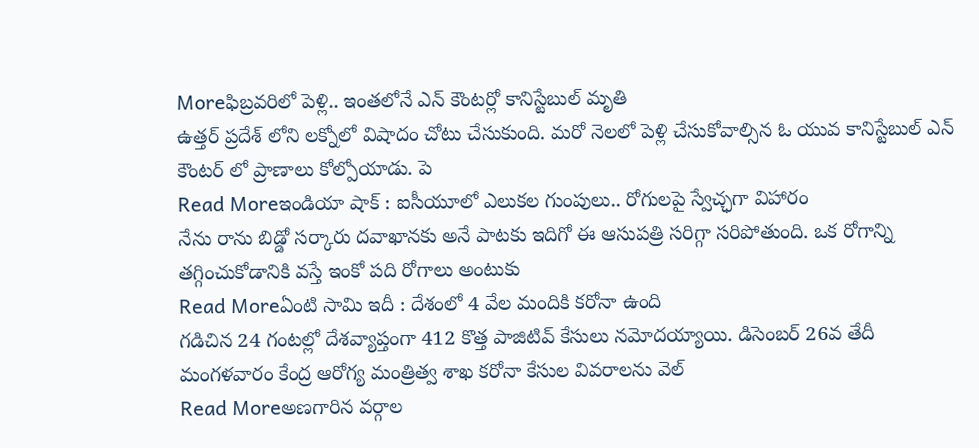Moreఫిబ్రవరిలో పెళ్లి.. ఇంతలోనే ఎన్ కౌంటర్లో కానిస్టేబుల్ మృతి
ఉత్తర్ ప్రదేశ్ లోని లక్నోలో విషాదం చోటు చేసుకుంది. మరో నెలలో పెళ్లి చేసుకోవాల్సిన ఓ యువ కానిస్టేబుల్ ఎన్ కౌంటర్ లో ప్రాణాలు కోల్పోయాడు. పె
Read Moreఇండియా షాక్ : ఐసీయూలో ఎలుకల గుంపులు.. రోగులపై స్వేచ్ఛగా విహారం
నేను రాను బిడ్డో సర్కారు దవాఖానకు అనే పాటకు ఇదిగో ఈ ఆసుపత్రి సరిగ్గా సరిపోతుంది. ఒక రోగాన్ని తగ్గించుకోడానికి వస్తే ఇంకో పది రోగాలు అంటుకు
Read Moreఏంటి సామి ఇదీ : దేశంలో 4 వేల మందికి కరోనా ఉంది
గడిచిన 24 గంటల్లో దేశవ్యాప్తంగా 412 కొత్త పాజిటివ్ కేసులు నమోదయ్యాయి. డిసెంబర్ 26వ తేదీ మంగళవారం కేంద్ర ఆరోగ్య మంత్రిత్వ శాఖ కరోనా కేసుల వివరాలను వెల్
Read Moreఅణగారిన వర్గాల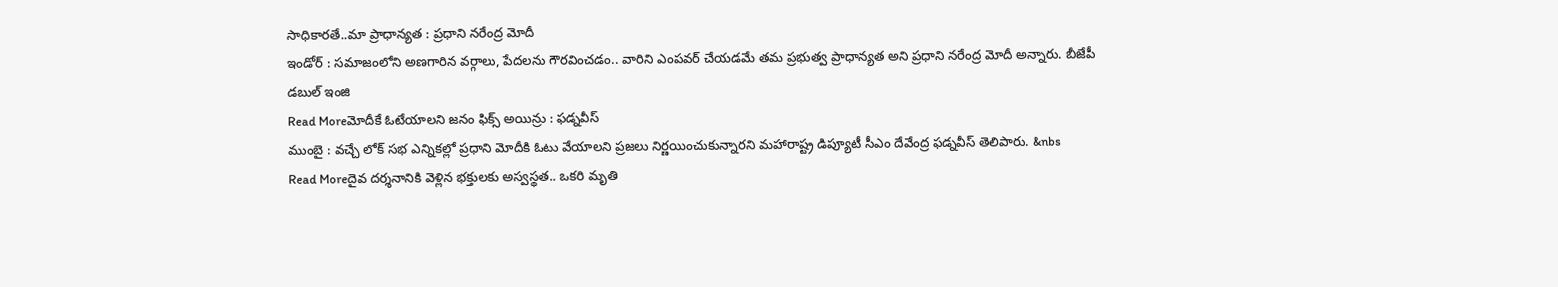సాధికారతే..మా ప్రాధాన్యత : ప్రధాని నరేంద్ర మోదీ
ఇండోర్ : సమాజంలోని అణగారిన వర్గాలు, పేదలను గౌరవించడం.. వారిని ఎంపవర్ చేయడమే తమ ప్రభుత్వ ప్రాధాన్యత అని ప్రధాని నరేంద్ర మోదీ అన్నారు. బీజేపీ డబుల్ ఇంజి
Read Moreమోదీకే ఓటేయాలని జనం ఫిక్స్ అయిన్రు : ఫడ్నవీస్
ముంబై : వచ్చే లోక్ సభ ఎన్నికల్లో ప్రధాని మోదీకి ఓటు వేయాలని ప్రజలు నిర్ణయించుకున్నారని మహారాష్ట్ర డిప్యూటీ సీఎం దేవేంద్ర ఫడ్నవీస్ తెలిపారు. &nbs
Read Moreదైవ దర్శనానికి వెళ్లిన భక్తులకు అస్వస్థత.. ఒకరి మృతి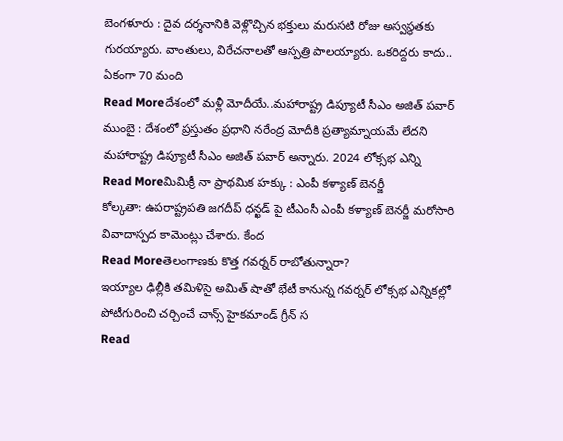బెంగళూరు : దైవ దర్శనానికి వెళ్లొచ్చిన భక్తులు మరుసటి రోజు అస్వస్థతకు గురయ్యారు. వాంతులు, విరేచనాలతో ఆస్పత్రి పాలయ్యారు. ఒకరిద్దరు కాదు.. ఏకంగా 70 మంది
Read Moreదేశంలో మళ్లీ మోదీయే..మహారాష్ట్ర డిప్యూటీ సీఎం అజిత్ పవార్
ముంబై : దేశంలో ప్రస్తుతం ప్రధాని నరేంద్ర మోదీకి ప్రత్యామ్నాయమే లేదని మహారాష్ట్ర డిప్యూటీ సీఎం అజిత్ పవార్ అన్నారు. 2024 లోక్సభ ఎన్ని
Read Moreమిమిక్రీ నా ప్రాథమిక హక్కు : ఎంపీ కళ్యాణ్ బెనర్జీ
కోల్కతా: ఉపరాష్ట్రపతి జగదీప్ ధన్ఖడ్ పై టీఎంసీ ఎంపీ కళ్యాణ్ బెనర్జీ మరోసారి వివాదాస్పద కామెంట్లు చేశారు. కేంద
Read Moreతెలంగాణకు కొత్త గవర్నర్ రాబోతున్నారా?
ఇయ్యాల ఢిల్లీకి తమిళిసై అమిత్ షాతో భేటీ కానున్న గవర్నర్ లోక్సభ ఎన్నికల్లో పోటీగురించి చర్చించే చాన్స్ హైకమాండ్ గ్రీన్ స
Read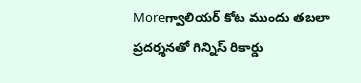Moreగ్వాలియర్ కోట ముందు తబలా ప్రదర్శనతో గిన్నిస్ రికార్డు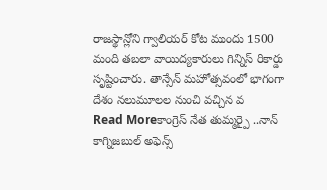రాజస్థాన్లోని గ్వాలియర్ కోట ముందు 1500 మంది తబలా వాయిద్యకారులు గిన్నిస్ రికార్డు సృష్టించారు. తాన్సేన్ మహోత్సవంలో భాగంగా దేశం నలుమూలల నుంచి వచ్చిన వ
Read Moreకాంగ్రెస్ నేత తుమ్మర్పై ..నాన్ కాగ్నిజబుల్ అఫెన్స్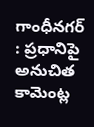గాంధీనగర్ : ప్రధానిపై అనుచిత కామెంట్ల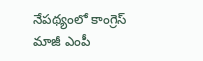నేపథ్యంలో కాంగ్రెస్ మాజీ ఎంపీ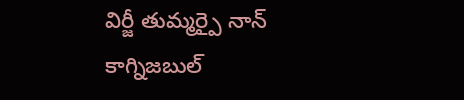విర్జీ తుమ్మర్పై నాన్ కాగ్నిజబుల్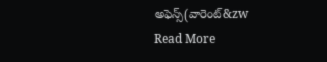అఫెన్స్(వారెంట్&zw
Read More